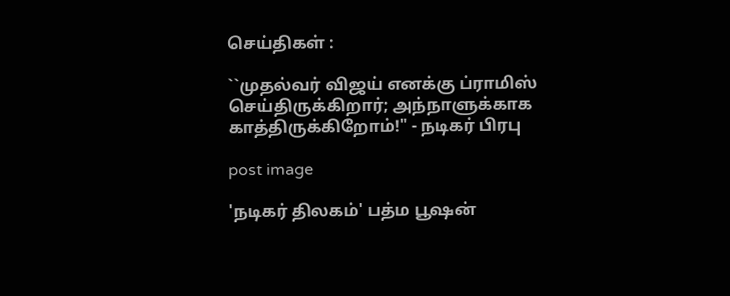செய்திகள் :

``முதல்வர் விஜய் எனக்கு ப்ராமிஸ் செய்திருக்கிறார்; அந்நாளுக்காக காத்திருக்கிறோம்!" - நடிகர் பிரபு

post image

'நடிகர் திலகம்' பத்ம பூஷன்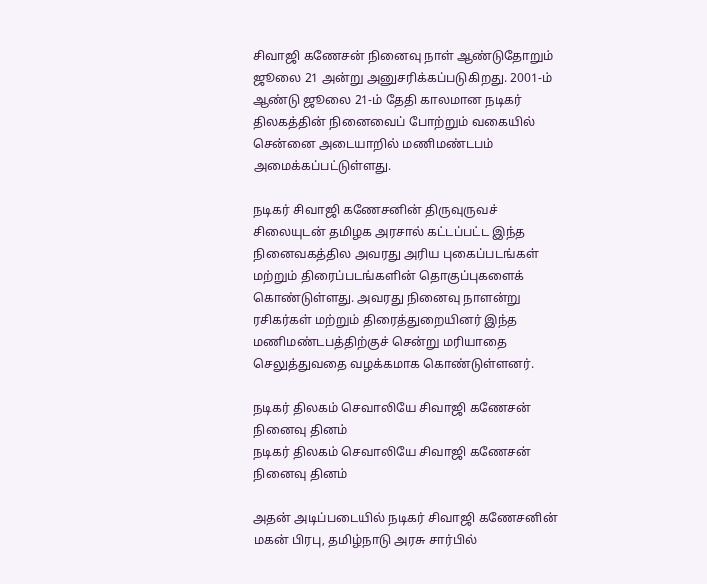சிவாஜி கணேசன் நினைவு நாள் ஆண்டுதோறும் ஜூலை 21 அன்று அனுசரிக்கப்படுகிறது. 2001-ம் ஆண்டு ஜூலை 21-ம் தேதி காலமான நடிகர் திலகத்தின் நினைவைப் போற்றும் வகையில் சென்னை அடையாறில் மணிமண்டபம் அமைக்கப்பட்டுள்ளது.

நடிகர் சிவாஜி கணேசனின் திருவுருவச் சிலையுடன் தமிழக அரசால் கட்டப்பட்ட இந்த நினைவகத்தில அவரது அரிய புகைப்படங்கள் மற்றும் திரைப்படங்களின் தொகுப்புகளைக் கொண்டுள்ளது. அவரது நினைவு நாளன்று ரசிகர்கள் மற்றும் திரைத்துறையினர் இந்த மணிமண்டபத்திற்குச் சென்று மரியாதை செலுத்துவதை வழக்கமாக கொண்டுள்ளனர்.

நடிகர் திலகம் செவாலியே சிவாஜி கணேசன் நினைவு தினம்
நடிகர் திலகம் செவாலியே சிவாஜி கணேசன் நினைவு தினம்

அதன் அடிப்படையில் நடிகர் சிவாஜி கணேசனின் மகன் பிரபு, தமிழ்நாடு அரசு சார்பில்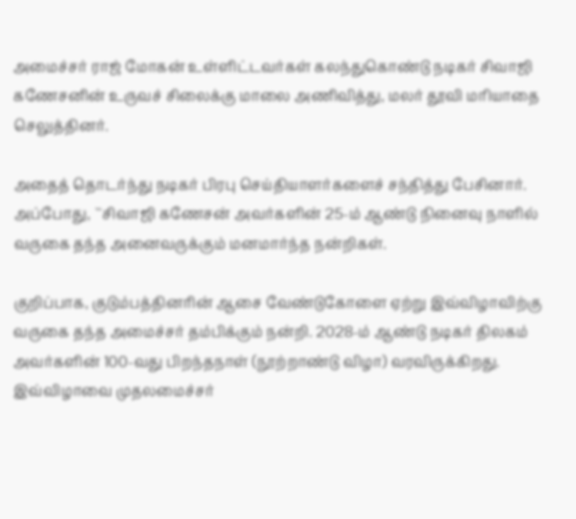அமைச்சர் ராஜ் மோகன் உள்ளிட்டவர்கள் கலந்துகொண்டு நடிகர் சிவாஜி கணேசனின் உருவச் சிலைக்கு மாலை அணிவித்து, மலர் தூவி மரியாதை செலுத்தினர்.

அதைத் தொடர்ந்து நடிகர் பிரபு செய்தியாளர்களைச் சந்தித்து பேசினார். அப்போது, ``சிவாஜி கணேசன் அவர்களின் 25-ம் ஆண்டு நினைவு நாளில் வருகை தந்த அனைவருக்கும் மனமார்ந்த நன்றிகள்.

குறிப்பாக, குடும்பத்தினரின் ஆசை வேண்டுகோளை ஏற்று இவ்விழாவிற்கு வருகை தந்த அமைச்சர் தம்பிக்கும் நன்றி. 2028-ம் ஆண்டு நடிகர் திலகம் அவர்களின் 100-வது பிறந்தநாள் (நூற்றாண்டு விழா) வரவிருக்கிறது. இவ்விழாவை முதலமைச்சர்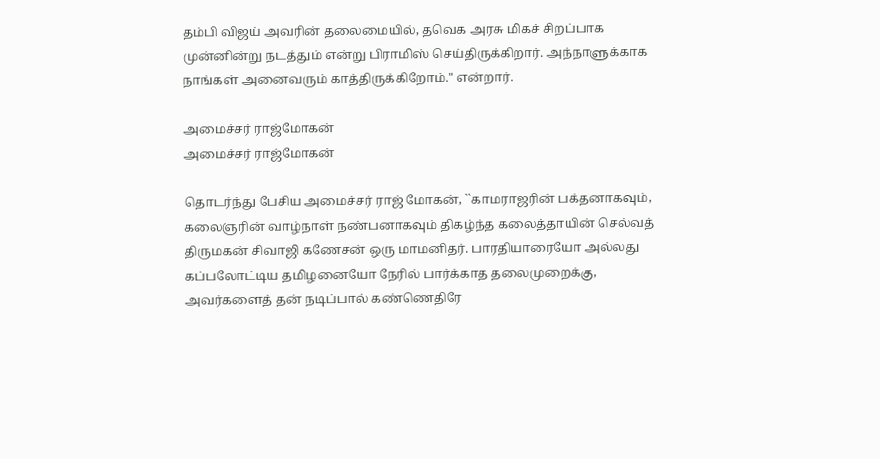தம்பி விஜய் அவரின் தலைமையில், தவெக அரசு மிகச் சிறப்பாக முன்னின்று நடத்தும் என்று பிராமிஸ் செய்திருக்கிறார். அந்நாளுக்காக நாங்கள் அனைவரும் காத்திருக்கிறோம்." என்றார்.

அமைச்சர் ராஜ்மோகன்
அமைச்சர் ராஜ்மோகன்

தொடர்ந்து பேசிய அமைச்சர் ராஜ் மோகன், ``காமராஜரின் பக்தனாகவும், கலைஞரின் வாழ்நாள் நண்பனாகவும் திகழ்ந்த கலைத்தாயின் செல்வத் திருமகன் சிவாஜி கணேசன் ஒரு மாமனிதர். பாரதியாரையோ அல்லது கப்பலோட்டிய தமிழனையோ நேரில் பார்க்காத தலைமுறைக்கு, அவர்களைத் தன் நடிப்பால் கண்ணெதிரே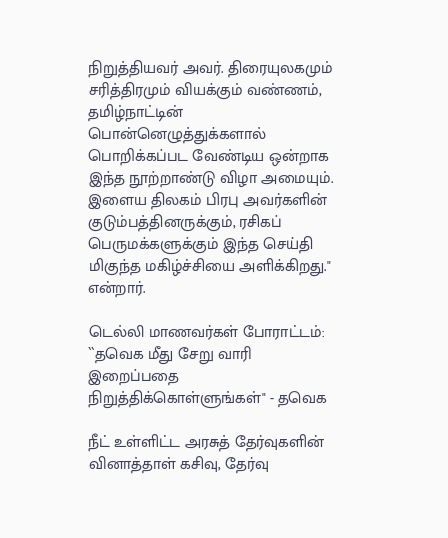நிறுத்தியவர் அவர். திரையுலகமும் சரித்திரமும் வியக்கும் வண்ணம், தமிழ்நாட்டின் பொன்னெழுத்துக்களால் பொறிக்கப்பட வேண்டிய ஒன்றாக இந்த நூற்றாண்டு விழா அமையும். இளைய திலகம் பிரபு அவர்களின் குடும்பத்தினருக்கும், ரசிகப் பெருமக்களுக்கும் இந்த செய்தி மிகுந்த மகிழ்ச்சியை அளிக்கிறது." என்றார்.

டெல்லி மாணவர்கள் போராட்டம்: ``தவெக மீது சேறு வாரி இறைப்பதை நிறுத்திக்கொள்ளுங்கள்" - தவெக

நீட் உள்ளிட்ட அரசுத் தேர்வுகளின் வினாத்தாள் கசிவு, தேர்வு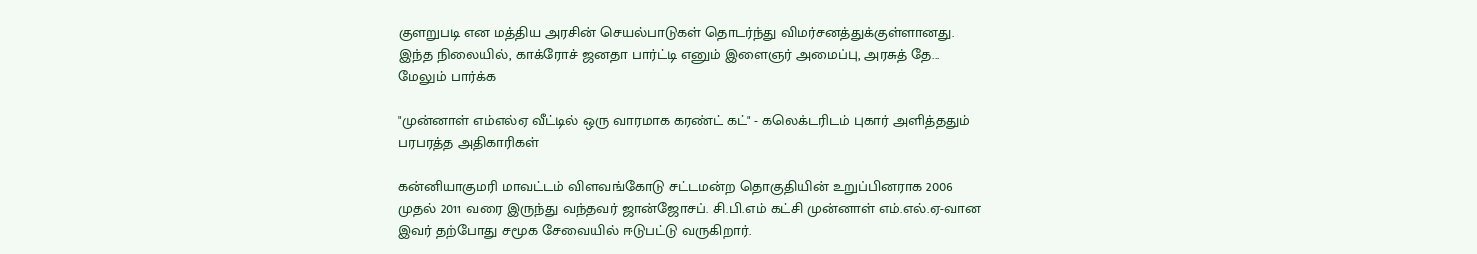குளறுபடி என மத்திய அரசின் செயல்பாடுகள் தொடர்ந்து விமர்சனத்துக்குள்ளானது. இந்த நிலையில், காக்ரோச் ஜனதா பார்ட்டி எனும் இளைஞர் அமைப்பு, அரசுத் தே... மேலும் பார்க்க

"முன்னாள் எம்எல்ஏ வீட்டில் ஒரு வாரமாக கரண்ட் கட்" - கலெக்டரிடம் புகார் அளித்ததும் பரபரத்த அதிகாரிகள்

கன்னியாகுமரி மாவட்டம் விளவங்கோடு சட்டமன்ற தொகுதியின் உறுப்பினராக 2006 முதல் 2011 வரை இருந்து வந்தவர் ஜான்ஜோசப். சி.பி.எம் கட்சி முன்னாள் எம்.எல்.ஏ-வான இவர் தற்போது சமூக சேவையில் ஈடுபட்டு வருகிறார்.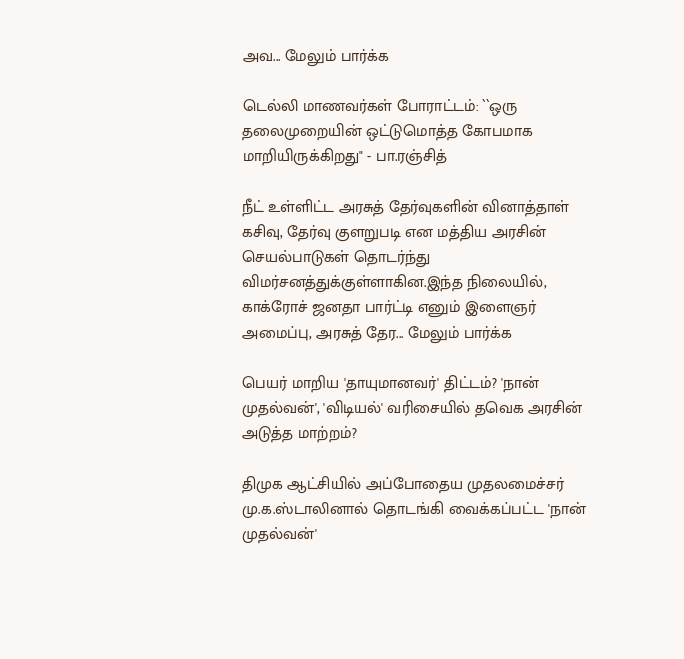அவ... மேலும் பார்க்க

டெல்லி மாணவர்கள் போராட்டம்: ``ஒரு தலைமுறையின் ஒட்டுமொத்த கோபமாக மாறியிருக்கிறது" - பா.ரஞ்சித்

நீட் உள்ளிட்ட அரசுத் தேர்வுகளின் வினாத்தாள் கசிவு, தேர்வு குளறுபடி என மத்திய அரசின் செயல்பாடுகள் தொடர்ந்து விமர்சனத்துக்குள்ளாகின.இந்த நிலையில், காக்ரோச் ஜனதா பார்ட்டி எனும் இளைஞர் அமைப்பு, அரசுத் தேர... மேலும் பார்க்க

பெயர் மாறிய 'தாயுமானவர்' திட்டம்? 'நான் முதல்வன்', 'விடியல்' வரிசையில் தவெக அரசின் அடுத்த மாற்றம்?

திமுக ஆட்சியில் அப்போதைய முதலமைச்சர் மு.க.ஸ்டாலினால் தொடங்கி வைக்கப்பட்ட 'நான் முதல்வன்'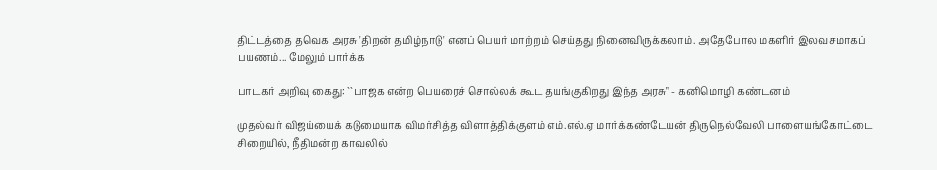திட்டத்தை தவெக அரசு 'திறன் தமிழ்நாடு' எனப் பெயர் மாற்றம் செய்தது நினைவிருக்கலாம். அதேபோல மகளிர் இலவசமாகப் பயணம்... மேலும் பார்க்க

பாடகர் அறிவு கைது: ``பாஜக என்ற பெயரைச் சொல்லக் கூட தயங்குகிறது இந்த அரசு" - கனிமொழி கண்டனம்

முதல்வர் விஜய்யைக் கடுமையாக விமர்சித்த விளாத்திக்குளம் எம்.எல்.ஏ மார்க்கண்டேயன் திருநெல்வேலி பாளையங்கோட்டை சிறையில், நீதிமன்ற காவலில்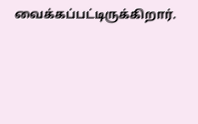வைக்கப்பட்டிருக்கிறார்.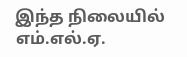இந்த நிலையில் எம்.எல்.ஏ.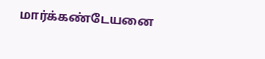மார்க்கண்டேயனை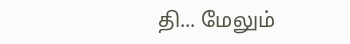தி... மேலும்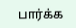பார்க்க